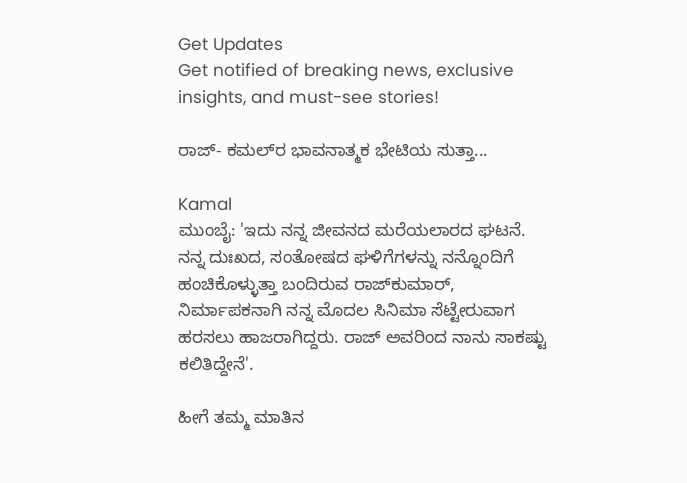Get Updates
Get notified of breaking news, exclusive insights, and must-see stories!

ರಾಜ್‌- ಕಮಲ್‌ರ ಭಾವನಾತ್ಮಕ ಭೇಟಿಯ ಸುತ್ತಾ...

Kamal
ಮುಂಬೈ: 'ಇದು ನನ್ನ ಜೀವನದ ಮರೆಯಲಾರದ ಘಟನೆ. ನನ್ನ ದುಃಖದ, ಸಂತೋಷದ ಘಳಿಗೆಗಳನ್ನು ನನ್ನೊಂದಿಗೆ ಹಂಚಿಕೊಳ್ಳುತ್ತಾ ಬಂದಿರುವ ರಾಜ್‌ಕುಮಾರ್‌, ನಿರ್ಮಾಪಕನಾಗಿ ನನ್ನ ಮೊದಲ ಸಿನಿಮಾ ಸೆಟ್ಟೇರುವಾಗ ಹರಸಲು ಹಾಜರಾಗಿದ್ದರು. ರಾಜ್‌ ಅವರಿಂದ ನಾನು ಸಾಕಷ್ಟು ಕಲಿತಿದ್ದೇನೆ'.

ಹೀಗೆ ತಮ್ಮ ಮಾತಿನ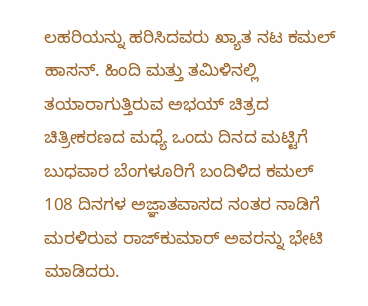ಲಹರಿಯನ್ನು ಹರಿಸಿದವರು ಖ್ಯಾತ ನಟ ಕಮಲ್‌ ಹಾಸನ್‌. ಹಿಂದಿ ಮತ್ತು ತಮಿಳಿನಲ್ಲಿ ತಯಾರಾಗುತ್ತಿರುವ ಅಭಯ್‌ ಚಿತ್ರದ ಚಿತ್ರೀಕರಣದ ಮಧ್ಯೆ ಒಂದು ದಿನದ ಮಟ್ಟಿಗೆ ಬುಧವಾರ ಬೆಂಗಳೂರಿಗೆ ಬಂದಿಳಿದ ಕಮಲ್‌ 108 ದಿನಗಳ ಅಜ್ಞಾತವಾಸದ ನಂತರ ನಾಡಿಗೆ ಮರಳಿರುವ ರಾಜ್‌ಕುಮಾರ್‌ ಅವರನ್ನು ಭೇಟಿ ಮಾಡಿದರು.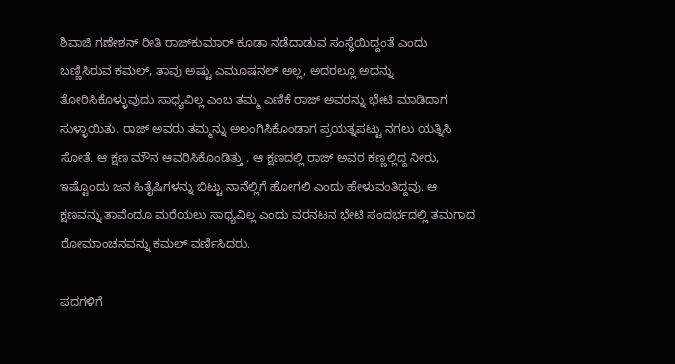ಶಿವಾಜಿ ಗಣೇಶನ್‌ ರೀತಿ ರಾಜ್‌ಕುಮಾರ್‌ ಕೂಡಾ ನಡೆದಾಡುವ ಸಂಸ್ಥೆಯಿದ್ದಂತೆ ಎಂದು ಬಣ್ಣಿಸಿರುವ ಕಮಲ್‌, ತಾವು ಅಷ್ಟು ಎಮೂಷನಲ್‌ ಅಲ್ಲ, ಅದರಲ್ಲೂ ಅದನ್ನು ತೋರಿಸಿಕೊಳ್ಳುವುದು ಸಾಧ್ಯವಿಲ್ಲ ಎಂಬ ತಮ್ಮ ಎಣಿಕೆ ರಾಜ್‌ ಅವರನ್ನು ಭೇಟಿ ಮಾಡಿದಾಗ ಸುಳ್ಳಾಯಿತು. ರಾಜ್‌ ಅವರು ತಮ್ಮನ್ನು ಅಲಂಗಿಸಿಕೊಂಡಾಗ ಪ್ರಯತ್ನಪಟ್ಟು ನಗಲು ಯತ್ನಿಸಿ ಸೋತೆ. ಆ ಕ್ಷಣ ಮೌನ ಆವರಿಸಿಕೊಂಡಿತ್ತು . ಆ ಕ್ಷಣದಲ್ಲಿ ರಾಜ್‌ ಅವರ ಕಣ್ಣಲ್ಲಿದ್ದ ನೀರು, ಇಷ್ಟೊಂದು ಜನ ಹಿತೈಷಿಗಳನ್ನು ಬಿಟ್ಟು ನಾನೆಲ್ಲಿಗೆ ಹೋಗಲಿ ಎಂದು ಹೇಳುವಂತಿದ್ದವು. ಆ ಕ್ಷಣವನ್ನು ತಾವೆಂದೂ ಮರೆಯಲು ಸಾಧ್ಯವಿಲ್ಲ ಎಂದು ವರನಟನ ಭೇಟಿ ಸಂದರ್ಭದಲ್ಲಿ ತಮಗಾದ ರೋಮಾಂಚನವನ್ನು ಕಮಲ್‌ ವರ್ಣಿಸಿದರು.

ಪದಗಳಿಗೆ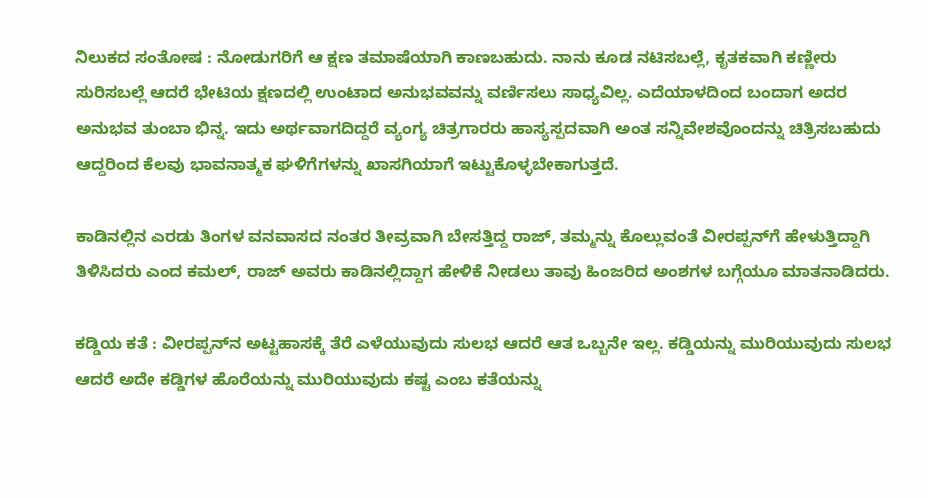ನಿಲುಕದ ಸಂತೋಷ : ನೋಡುಗರಿಗೆ ಆ ಕ್ಷಣ ತಮಾಷೆಯಾಗಿ ಕಾಣಬಹುದು. ನಾನು ಕೂಡ ನಟಿಸಬಲ್ಲೆ, ಕೃತಕವಾಗಿ ಕಣ್ಣೀರು ಸುರಿಸಬಲ್ಲೆ ಆದರೆ ಭೇಟಿಯ ಕ್ಷಣದಲ್ಲಿ ಉಂಟಾದ ಅನುಭವವನ್ನು ವರ್ಣಿಸಲು ಸಾಧ್ಯವಿಲ್ಲ. ಎದೆಯಾಳದಿಂದ ಬಂದಾಗ ಅದರ ಅನುಭವ ತುಂಬಾ ಭಿನ್ನ. ಇದು ಅರ್ಥವಾಗದಿದ್ದರೆ ವ್ಯಂಗ್ಯ ಚಿತ್ರಗಾರರು ಹಾಸ್ಯಸ್ಪದವಾಗಿ ಅಂತ ಸನ್ನಿವೇಶವೊಂದನ್ನು ಚಿತ್ರಿಸಬಹುದು ಆದ್ದರಿಂದ ಕೆಲವು ಭಾವನಾತ್ಮಕ ಘಳಿಗೆಗಳನ್ನು ಖಾಸಗಿಯಾಗೆ ಇಟ್ಟುಕೊಳ್ಳಬೇಕಾಗುತ್ತದೆ.

ಕಾಡಿನಲ್ಲಿನ ಎರಡು ತಿಂಗಳ ವನವಾಸದ ನಂತರ ತೀವ್ರವಾಗಿ ಬೇಸತ್ತಿದ್ದ ರಾಜ್‌, ತಮ್ಮನ್ನು ಕೊಲ್ಲುವಂತೆ ವೀರಪ್ಪನ್‌ಗೆ ಹೇಳುತ್ತಿದ್ದಾಗಿ ತಿಳಿಸಿದರು ಎಂದ ಕಮಲ್‌, ರಾಜ್‌ ಅವರು ಕಾಡಿನಲ್ಲಿದ್ದಾಗ ಹೇಳಿಕೆ ನೀಡಲು ತಾವು ಹಿಂಜರಿದ ಅಂಶಗಳ ಬಗ್ಗೆಯೂ ಮಾತನಾಡಿದರು.

ಕಡ್ಡಿಯ ಕತೆ : ವೀರಪ್ಪನ್‌ನ ಅಟ್ಟಹಾಸಕ್ಕೆ ತೆರೆ ಎಳೆಯುವುದು ಸುಲಭ ಆದರೆ ಆತ ಒಬ್ಬನೇ ಇಲ್ಲ. ಕಡ್ಡಿಯನ್ನು ಮುರಿಯುವುದು ಸುಲಭ ಆದರೆ ಅದೇ ಕಡ್ಡಿಗಳ ಹೊರೆಯನ್ನು ಮುರಿಯುವುದು ಕಷ್ಟ ಎಂಬ ಕತೆಯನ್ನು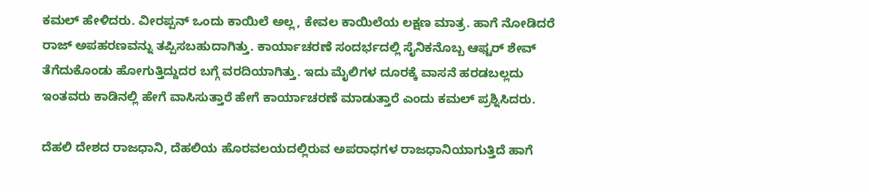ಕಮಲ್‌ ಹೇಳಿದರು. ವೀರಪ್ಪನ್‌ ಒಂದು ಕಾಯಿಲೆ ಅಲ್ಲ, ಕೇವಲ ಕಾಯಿಲೆಯ ಲಕ್ಷಣ ಮಾತ್ರ. ಹಾಗೆ ನೋಡಿದರೆ ರಾಜ್‌ ಅಪಹರಣವನ್ನು ತಪ್ಪಿಸಬಹುದಾಗಿತ್ತು. ಕಾರ್ಯಾಚರಣೆ ಸಂದರ್ಭದಲ್ಲಿ ಸೈನಿಕನೊಬ್ಬ ಆಫ್ಟರ್‌ ಶೇವ್‌ ತೆಗೆದುಕೊಂಡು ಹೋಗುತ್ತಿದ್ದುದರ ಬಗ್ಗೆ ವರದಿಯಾಗಿತ್ತು. ಇದು ಮೈಲಿಗಳ ದೂರಕ್ಕೆ ವಾಸನೆ ಹರಡಬಲ್ಲದು ಇಂತವರು ಕಾಡಿನಲ್ಲಿ ಹೇಗೆ ವಾಸಿಸುತ್ತಾರೆ ಹೇಗೆ ಕಾರ್ಯಾಚರಣೆ ಮಾಡುತ್ತಾರೆ ಎಂದು ಕಮಲ್‌ ಪ್ರಶ್ನಿಸಿದರು.

ದೆಹಲಿ ದೇಶದ ರಾಜಧಾನಿ, ದೆಹಲಿಯ ಹೊರವಲಯದಲ್ಲಿರುವ ಅಪರಾಧಗಳ ರಾಜಧಾನಿಯಾಗುತ್ತಿದೆ ಹಾಗೆ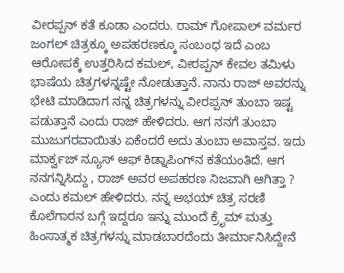ವೀರಪ್ಪನ್‌ ಕತೆ ಕೂಡಾ ಎಂದರು. ರಾಮ್‌ ಗೋಪಾಲ್‌ ವರ್ಮರ ಜಂಗಲ್‌ ಚಿತ್ರಕ್ಕೂ ಅಪಹರಣಕ್ಕೂ ಸಂಬಂಧ ಇದೆ ಎಂಬ ಆರೋಪಕ್ಕೆ ಉತ್ತರಿಸಿದ ಕಮಲ್‌, ವೀರಪ್ಪನ್‌ ಕೇವಲ ತಮಿಳು ಭಾಷೆಯ ಚಿತ್ರಗಳನ್ನಷ್ಟೇ ನೋಡುತ್ತಾನೆ. ನಾನು ರಾಜ್‌ ಅವರನ್ನು ಭೇಟಿ ಮಾಡಿದಾಗ ನನ್ನ ಚಿತ್ರಗಳನ್ನು ವೀರಪ್ಪನ್‌ ತುಂಬಾ ಇಷ್ಟ ಪಡುತ್ತಾನೆ ಎಂದು ರಾಜ್‌ ಹೇಳಿದರು. ಆಗ ನನಗೆ ತುಂಬಾ ಮುಜುಗರವಾಯಿತು ಏಕೆಂದರೆ ಅದು ತುಂಬಾ ಅವಾಸ್ತವ. ಇದು ಮಾರ್ಕ್ವಜ್‌ ನ್ಯೂಸ್‌ ಆಫ್‌ ಕಿಡ್ನಾಪಿಂಗ್‌ನ ಕತೆಯಂತಿದೆ. ಆಗ ನನಗನ್ನಿಸಿದ್ದು , ರಾಜ್‌ ಅವರ ಅಪಹರಣ ನಿಜವಾಗಿ ಆಗಿತ್ತಾ ? ಎಂದು ಕಮಲ್‌ ಹೇಳಿದರು. ನನ್ನ ಅಭಯ್‌ ಚಿತ್ರ ಸರಣಿ ಕೊಲೆಗಾರನ ಬಗ್ಗೆ ಇದ್ದರೂ ಇನ್ನು ಮುಂದೆ ಕ್ರೆೃಮ್‌ ಮತ್ತು ಹಿಂಸಾತ್ಮಕ ಚಿತ್ರಗಳನ್ನು ಮಾಡಬಾರದೆಂದು ತೀರ್ಮಾನಿಸಿದ್ದೇನೆ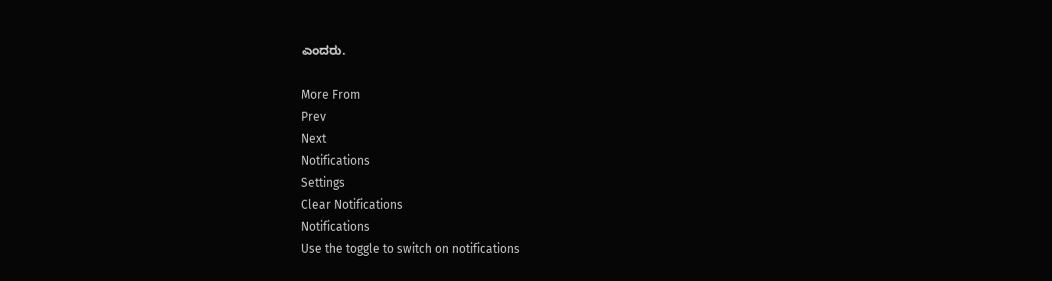ಎಂದರು.

More From
Prev
Next
Notifications
Settings
Clear Notifications
Notifications
Use the toggle to switch on notifications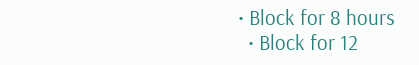• Block for 8 hours
  • Block for 12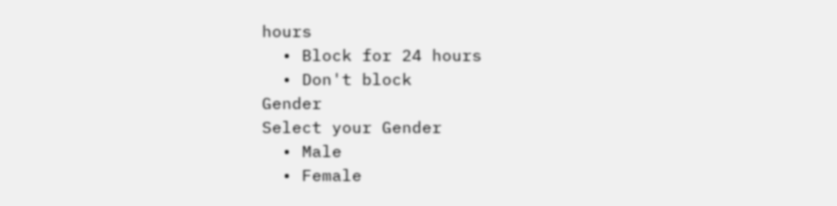hours
  • Block for 24 hours
  • Don't block
Gender
Select your Gender
  • Male
  • Female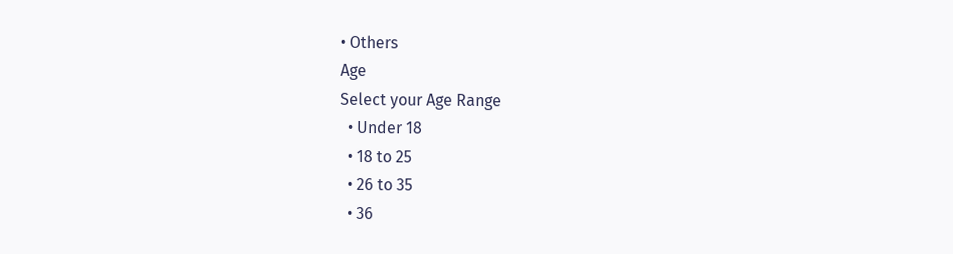• Others
Age
Select your Age Range
  • Under 18
  • 18 to 25
  • 26 to 35
  • 36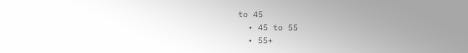to 45
  • 45 to 55
  • 55+